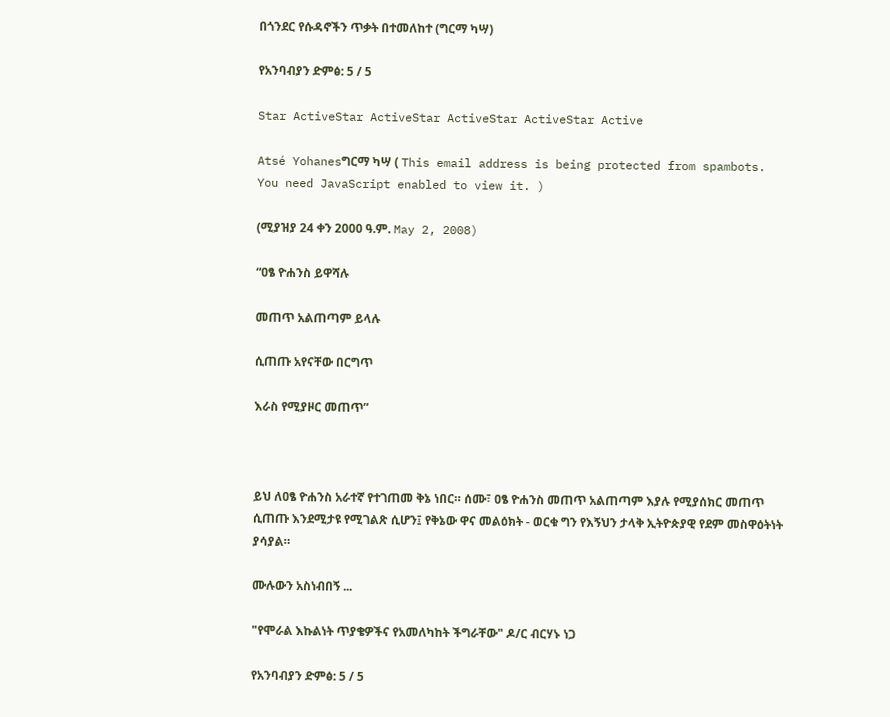በጎንደር የሱዳኖችን ጥቃት በተመለከተ (ግርማ ካሣ)

የአንባብያን ድምፅ: 5 / 5

Star ActiveStar ActiveStar ActiveStar ActiveStar Active

Atsé Yohanesግርማ ካሣ ( This email address is being protected from spambots. You need JavaScript enabled to view it. )

(ሚያዝያ 24 ቀን 2000 ዓ.ም. May 2, 2008)

“ዐፄ ዮሐንስ ይዋሻሉ

መጠጥ አልጠጣም ይላሉ

ሲጠጡ አየናቸው በርግጥ

እራስ የሚያዞር መጠጥ”



ይህ ለዐፄ ዮሐንስ አራተኛ የተገጠመ ቅኔ ነበር። ሰሙ፣ ዐፄ ዮሐንስ መጠጥ አልጠጣም እያሉ የሚያሰክር መጠጥ ሲጠጡ እንደሚታዩ የሚገልጽ ሲሆን፤ የቅኔው ዋና መልዕክት - ወርቁ ግን የእኝህን ታላቅ ኢትዮጵያዊ የደም መስዋዕትነት ያሳያል።

ሙሉውን አስነብበኝ ...

"የሞራል እኩልነት ጥያቄዎችና የአመለካከት ችግራቸው" ዶ/ር ብርሃኑ ነጋ

የአንባብያን ድምፅ: 5 / 5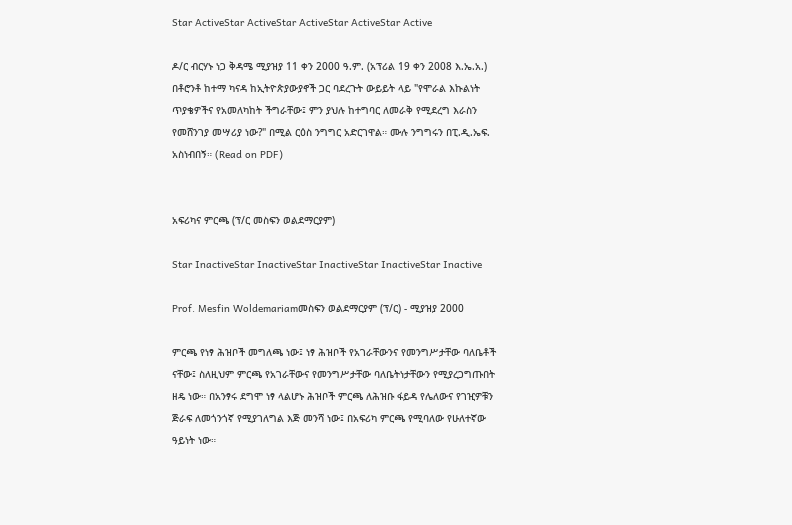Star ActiveStar ActiveStar ActiveStar ActiveStar Active

ዶ/ር ብርሃኑ ነጋ ቅዳሜ ሚያዝያ 11 ቀን 2000 ዓ.ም. (አፕሪል 19 ቀን 2008 እ.ኤ.አ.) በቶሮንቶ ከተማ ካናዳ ከኢትዮጵያውያኖች ጋር ባደረጉት ውይይት ላይ "የሞራል እኩልነት ጥያቄዎችና የአመለካከት ችግራቸው፤ ምን ያህሉ ከተግባር ለመራቅ የሚደረግ እራስን የመሸንገያ መሣሪያ ነው?" በሚል ርዕስ ንግግር አድርገዋል። ሙሉ ንግግሩን በፒ.ዲ.ኤፍ. አስነብበኝ። (Read on PDF)


አፍሪካና ምርጫ (ፕ/ር መስፍን ወልደማርያም)

Star InactiveStar InactiveStar InactiveStar InactiveStar Inactive

Prof. Mesfin Woldemariamመስፍን ወልደማርያም (ፕ/ር) - ሚያዝያ 2000

ምርጫ የነፃ ሕዝቦች መግለጫ ነው፤ ነፃ ሕዝቦች የአገራቸውንና የመንግሥታቸው ባለቤቶች ናቸው፤ ስለዚህም ምርጫ የአገራቸውና የመንግሥታቸው ባለቤትነታቸውን የሚያረጋግጡበት ዘዴ ነው። በአንፃሩ ደግሞ ነፃ ላልሆኑ ሕዝቦች ምርጫ ለሕዝቡ ፋይዳ የሌለውና የገዢዎቹን ጅራፍ ለመጎንጎኛ የሚያገለግል እጅ መንሻ ነው፤ በአፍሪካ ምርጫ የሚባለው የሁለተኛው ዓይነት ነው።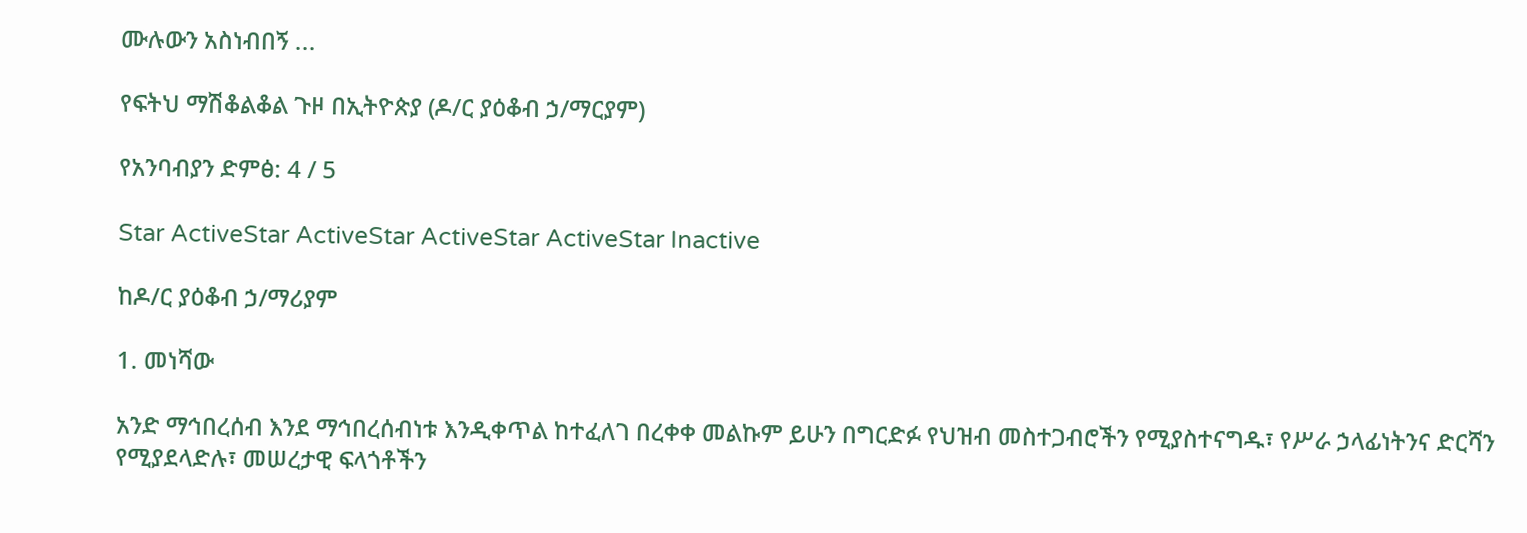ሙሉውን አስነብበኝ ...

የፍትህ ማሽቆልቆል ጉዞ በኢትዮጵያ (ዶ/ር ያዕቆብ ኃ/ማርያም)

የአንባብያን ድምፅ: 4 / 5

Star ActiveStar ActiveStar ActiveStar ActiveStar Inactive

ከዶ/ር ያዕቆብ ኃ/ማሪያም

1. መነሻው

አንድ ማኅበረሰብ እንደ ማኅበረሰብነቱ እንዲቀጥል ከተፈለገ በረቀቀ መልኩም ይሁን በግርድፉ የህዝብ መስተጋብሮችን የሚያስተናግዱ፣ የሥራ ኃላፊነትንና ድርሻን የሚያደላድሉ፣ መሠረታዊ ፍላጎቶችን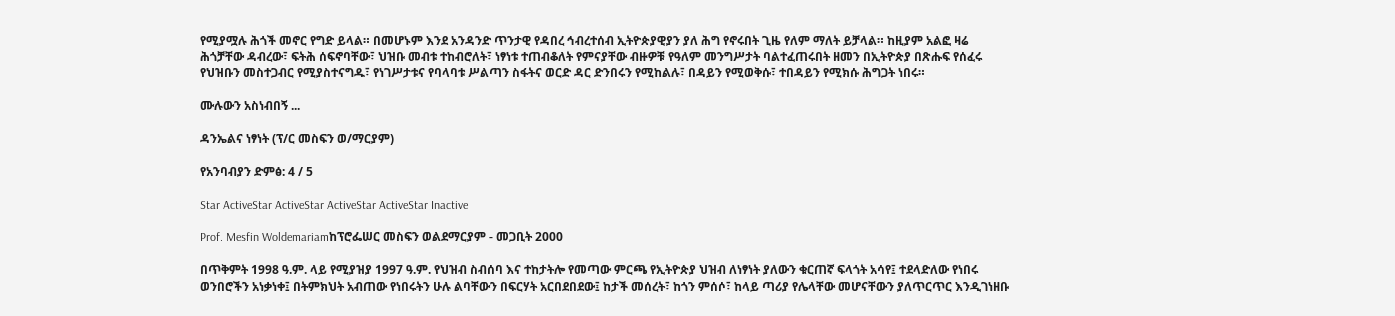የሚያሟሉ ሕጎች መኖር የግድ ይላል። በመሆኑም እንደ አንዳንድ ጥንታዊ የዳበረ ኅብረተሰብ ኢትዮጵያዊያን ያለ ሕግ የኖሩበት ጊዜ የለም ማለት ይቻላል። ከዚያም አልፎ ዛሬ ሕጎቻቸው ዳብረው፣ ፍትሕ ሰፍኖባቸው፣ ህዝቡ መብቱ ተከብሮለት፣ ነፃነቱ ተጠብቆለት የምናያቸው ብዙዎቹ የዓለም መንግሥታት ባልተፈጠሩበት ዘመን በኢትዮጵያ በጽሑፍ የሰፈሩ የህዝቡን መስተጋብር የሚያስተናግዱ፣ የነገሥታቱና የባላባቱ ሥልጣን ስፋትና ወርድ ዳር ድንበሩን የሚከልሉ፣ በዳይን የሚወቅሱ፣ ተበዳይን የሚክሱ ሕግጋት ነበሩ።

ሙሉውን አስነብበኝ ...

ዳንኤልና ነፃነት (ፕ/ር መስፍን ወ/ማርያም)

የአንባብያን ድምፅ: 4 / 5

Star ActiveStar ActiveStar ActiveStar ActiveStar Inactive

Prof. Mesfin Woldemariamከፕሮፌሠር መስፍን ወልደማርያም - መጋቢት 2000

በጥቅምት 1998 ዓ.ም. ላይ የሚያዝያ 1997 ዓ.ም. የህዝብ ስብሰባ እና ተከታትሎ የመጣው ምርጫ የኢትዮጵያ ህዝብ ለነፃነት ያለውን ቁርጠኛ ፍላጎት አሳየ፤ ተደላድለው የነበሩ ወንበሮችን አነቃነቀ፤ በትምክህት አብጠው የነበሩትን ሁሉ ልባቸውን በፍርሃት አርበደበደው፤ ከታች መሰረት፣ ከጎን ምሰሶ፣ ከላይ ጣሪያ የሌላቸው መሆናቸውን ያለጥርጥር እንዲገነዘቡ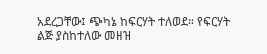አደረጋቸው፤ ጭካኔ ከፍርሃት ተለወደ። የፍርሃት ልጅ ያስከተለው መዘዝ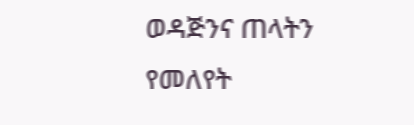ወዳጅንና ጠላትን የመለየት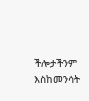ችሎታችንም እስከመንሳት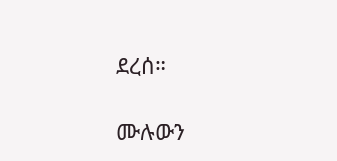ደረሰ።

ሙሉውን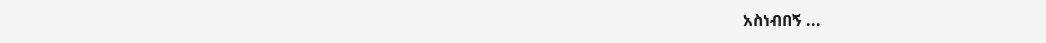አስነብበኝ ...